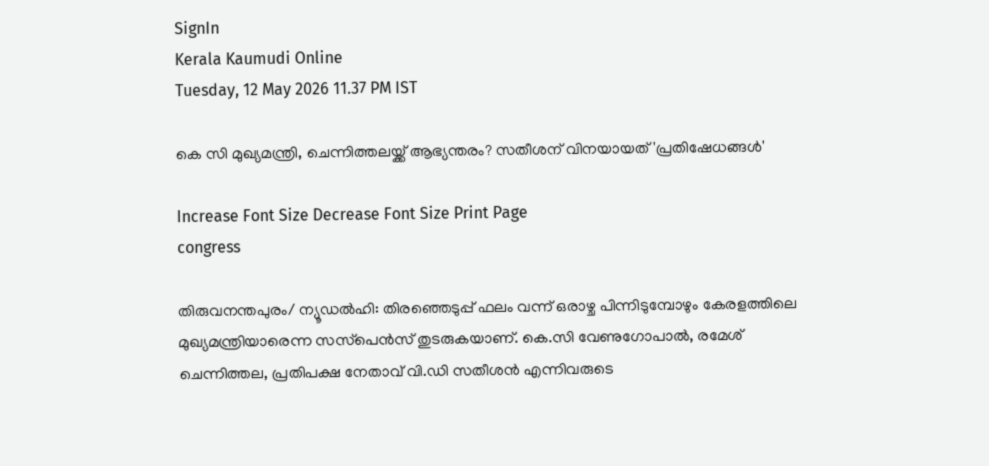SignIn
Kerala Kaumudi Online
Tuesday, 12 May 2026 11.37 PM IST

കെ സി മുഖ്യമന്ത്രി, ചെന്നിത്തലയ്ക്ക് ആഭ്യന്തരം? സതീശന് വിനയായത് 'പ്രതിഷേധങ്ങള്‍'

Increase Font Size Decrease Font Size Print Page
congress

തിരുവനന്തപുരം/ ന്യൂഡല്‍ഹി: തിരഞ്ഞെടുപ്പ് ഫലം വന്ന് ഒരാഴ്ച പിന്നിടുമ്പോഴും കേരളത്തിലെ മുഖ്യമന്ത്രിയാരെന്ന സസ്‌പെന്‍സ് തുടരുകയാണ്. കെ.സി വേണുഗോപാല്‍, രമേശ് ചെന്നിത്തല, പ്രതിപക്ഷ നേതാവ് വി.ഡി സതീശന്‍ എന്നിവരുടെ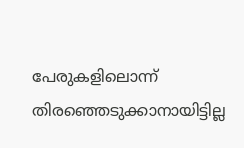പേരുകളിലൊന്ന് തിരഞ്ഞെടുക്കാനായിട്ടില്ല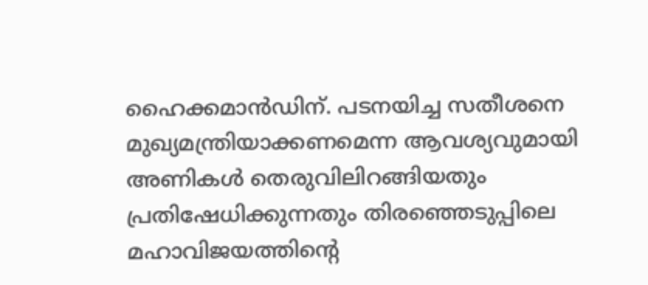ഹൈക്കമാന്‍ഡിന്. പടനയിച്ച സതീശനെ മുഖ്യമന്ത്രിയാക്കണമെന്ന ആവശ്യവുമായി അണികള്‍ തെരുവിലിറങ്ങിയതും പ്രതിഷേധിക്കുന്നതും തിരഞ്ഞെടുപ്പിലെ മഹാവിജയത്തിന്റെ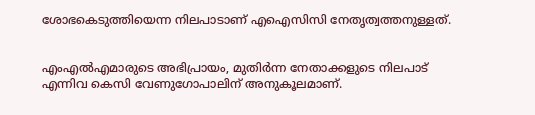ശോഭകെടുത്തിയെന്ന നിലപാടാണ് എഐസിസി നേതൃത്വത്തനുള്ളത്.


എംഎല്‍എമാരുടെ അഭിപ്രായം, മുതിര്‍ന്ന നേതാക്കളുടെ നിലപാട് എന്നിവ കെസി വേണുഗോപാലിന് അനുകൂലമാണ്.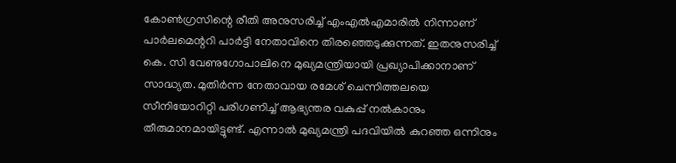കോണ്‍ഗ്രസിന്റെ രീതി അനുസരിച്ച് എംഎല്‍എമാരില്‍ നിന്നാണ് പാര്‍ലമെന്ററി പാര്‍ട്ടി നേതാവിനെ തിരഞ്ഞെടുക്കുന്നത്. ഇതനുസരിച്ച് കെ. സി വേണുഗോപാലിനെ മുഖ്യമന്ത്രിയായി പ്രഖ്യാപിക്കാനാണ് സാദ്ധ്യത. മുതിര്‍ന്ന നേതാവായ രമേശ് ചെന്നിത്തലയെ സീനിയോറിറ്റി പരിഗണിച്ച് ആഭ്യന്തര വകുപ്പ് നല്‍കാനും തീരുമാനമായിട്ടുണ്ട്. എന്നാല്‍ മുഖ്യമന്ത്രി പദവിയില്‍ കുറഞ്ഞ ഒന്നിനും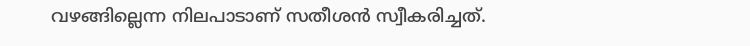വഴങ്ങില്ലെന്ന നിലപാടാണ് സതീശന്‍ സ്വീകരിച്ചത്.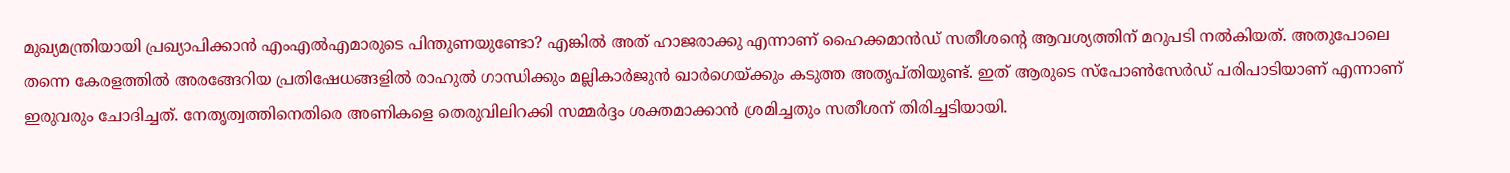മുഖ്യമന്ത്രിയായി പ്രഖ്യാപിക്കാന്‍ എംഎല്‍എമാരുടെ പിന്തുണയുണ്ടോ? എങ്കില്‍ അത് ഹാജരാക്കു എന്നാണ് ഹൈക്കമാന്‍ഡ് സതീശന്റെ ആവശ്യത്തിന് മറുപടി നല്‍കിയത്. അതുപോലെ തന്നെ കേരളത്തില്‍ അരങ്ങേറിയ പ്രതിഷേധങ്ങളില്‍ രാഹുല്‍ ഗാന്ധിക്കും മല്ലികാര്‍ജുന്‍ ഖാര്‍ഗെയ്ക്കും കടുത്ത അതൃപ്തിയുണ്ട്. ഇത് ആരുടെ സ്‌പോണ്‍സേര്‍ഡ് പരിപാടിയാണ് എന്നാണ് ഇരുവരും ചോദിച്ചത്. നേതൃത്വത്തിനെതിരെ അണികളെ തെരുവിലിറക്കി സമ്മര്‍ദ്ദം ശക്തമാക്കാന്‍ ശ്രമിച്ചതും സതീശന് തിരിച്ചടിയായി.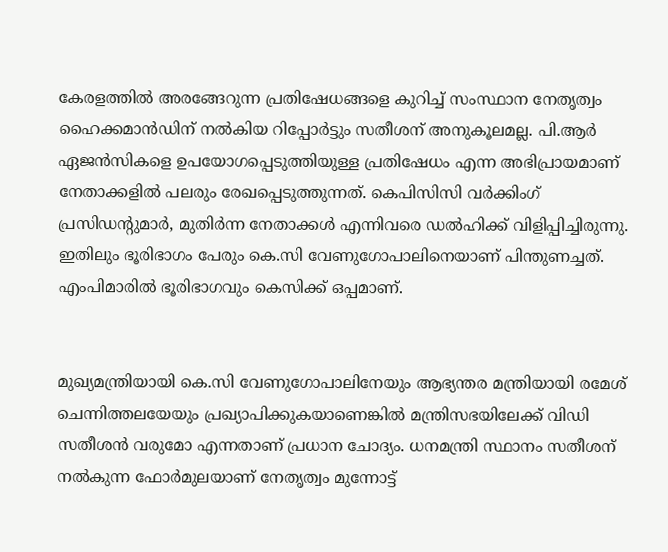കേരളത്തില്‍ അരങ്ങേറുന്ന പ്രതിഷേധങ്ങളെ കുറിച്ച് സംസ്ഥാന നേതൃത്വം ഹൈക്കമാന്‍ഡിന് നല്‍കിയ റിപ്പോര്‍ട്ടും സതീശന് അനുകൂലമല്ല. പി.ആര്‍ ഏജന്‍സികളെ ഉപയോഗപ്പെടുത്തിയുള്ള പ്രതിഷേധം എന്ന അഭിപ്രായമാണ് നേതാക്കളില്‍ പലരും രേഖപ്പെടുത്തുന്നത്. കെപിസിസി വര്‍ക്കിംഗ് പ്രസിഡന്റുമാര്‍, മുതിര്‍ന്ന നേതാക്കള്‍ എന്നിവരെ ഡല്‍ഹിക്ക് വിളിപ്പിച്ചിരുന്നു. ഇതിലും ഭൂരിഭാഗം പേരും കെ.സി വേണുഗോപാലിനെയാണ് പിന്തുണച്ചത്. എംപിമാരില്‍ ഭൂരിഭാഗവും കെസിക്ക് ഒപ്പമാണ്.


മുഖ്യമന്ത്രിയായി കെ.സി വേണുഗോപാലിനേയും ആഭ്യന്തര മന്ത്രിയായി രമേശ് ചെന്നിത്തലയേയും പ്രഖ്യാപിക്കുകയാണെങ്കില്‍ മന്ത്രിസഭയിലേക്ക് വിഡി സതീശന്‍ വരുമോ എന്നതാണ് പ്രധാന ചോദ്യം. ധനമന്ത്രി സ്ഥാനം സതീശന് നല്‍കുന്ന ഫോര്‍മുലയാണ് നേതൃത്വം മുന്നോട്ട്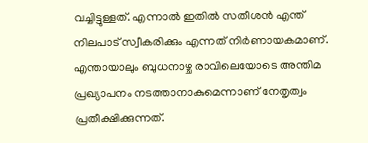വച്ചിട്ടുള്ളത്. എന്നാല്‍ ഇതില്‍ സതീശന്‍ എന്ത് നിലപാട് സ്വീകരിക്കും എന്നത് നിര്‍ണായകമാണ്. എന്തായാലും ബുധനാഴ്ച രാവിലെയോടെ അന്തിമ പ്രഖ്യാപനം നടത്താനാകുമെന്നാണ് നേതൃത്വം പ്രതീക്ഷിക്കുന്നത്.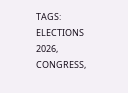TAGS: ELECTIONS 2026, CONGRESS,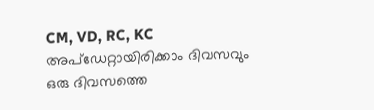CM, VD, RC, KC
അപ്ഡേറ്റായിരിക്കാം ദിവസവും
ഒരു ദിവസത്തെ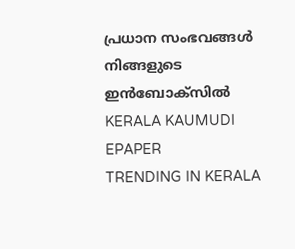പ്രധാന സംഭവങ്ങൾ നിങ്ങളുടെ ഇൻബോക്സിൽ
KERALA KAUMUDI EPAPER
TRENDING IN KERALA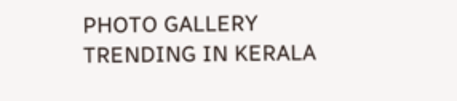PHOTO GALLERY
TRENDING IN KERALA